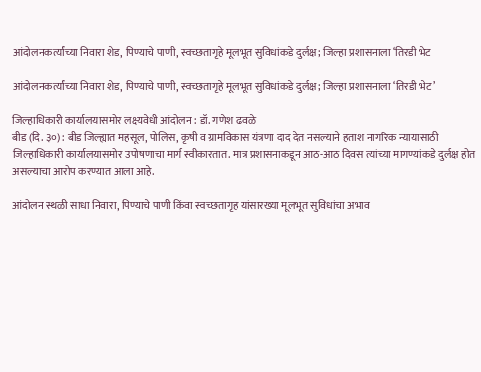आंदोलनकर्त्यांच्या निवारा शेड, पिण्याचे पाणी, स्वच्छतागृहे मूलभूत सुविधांकडे दुर्लक्ष; जिल्हा प्रशासनाला ‘तिरडी भेट

आंदोलनकर्त्यांच्या निवारा शेड, पिण्याचे पाणी, स्वच्छतागृहे मूलभूत सुविधांकडे दुर्लक्ष; जिल्हा प्रशासनाला ‘तिरडी भेट’

जिल्हाधिकारी कार्यालयासमोर लक्ष्यवेधी आंदोलन : डॉ. गणेश ढवळे
बीड (दि. ३०) : बीड जिल्ह्यात महसूल, पोलिस, कृषी व ग्रामविकास यंत्रणा दाद देत नसल्याने हताश नागरिक न्यायासाठी जिल्हाधिकारी कार्यालयासमोर उपोषणाचा मार्ग स्वीकारतात. मात्र प्रशासनाकडून आठ-आठ दिवस त्यांच्या मागण्यांकडे दुर्लक्ष होत असल्याचा आरोप करण्यात आला आहे.

आंदोलन स्थळी साधा निवारा, पिण्याचे पाणी किंवा स्वच्छतागृह यांसारख्या मूलभूत सुविधांचा अभाव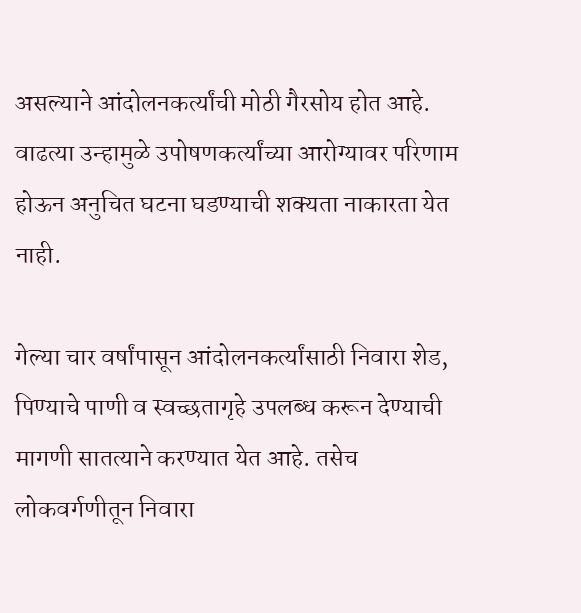असल्याने आंदोलनकर्त्यांची मोठी गैरसोय होत आहे. वाढत्या उन्हामुळे उपोषणकर्त्यांच्या आरोग्यावर परिणाम होऊन अनुचित घटना घडण्याची शक्यता नाकारता येत नाही.

गेल्या चार वर्षांपासून आंदोलनकर्त्यांसाठी निवारा शेड, पिण्याचे पाणी व स्वच्छतागृहे उपलब्ध करून देण्याची मागणी सातत्याने करण्यात येत आहे. तसेच लोकवर्गणीतून निवारा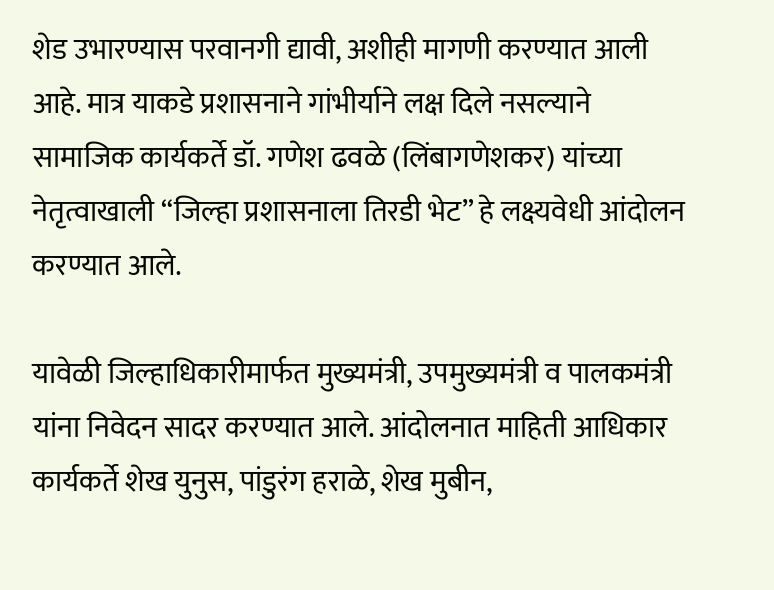शेड उभारण्यास परवानगी द्यावी, अशीही मागणी करण्यात आली आहे. मात्र याकडे प्रशासनाने गांभीर्याने लक्ष दिले नसल्याने सामाजिक कार्यकर्ते डॉ. गणेश ढवळे (लिंबागणेशकर) यांच्या नेतृत्वाखाली “जिल्हा प्रशासनाला तिरडी भेट” हे लक्ष्यवेधी आंदोलन करण्यात आले.

यावेळी जिल्हाधिकारीमार्फत मुख्यमंत्री, उपमुख्यमंत्री व पालकमंत्री यांना निवेदन सादर करण्यात आले. आंदोलनात माहिती आधिकार कार्यकर्ते शेख युनुस, पांडुरंग हराळे, शेख मुबीन,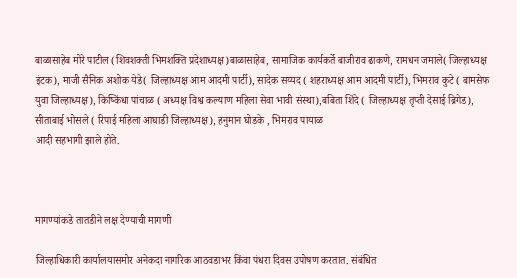बाळासाहेब मोरे पाटील (शिवशक्ती भिमशक्ति प्रदेशाध्यक्ष)बाळासाहेब, सामाजिक कार्यकर्ते बाजीराव ढाकणे, रामधन जमाले( जिल्हाध्यक्ष इंटक), माजी सैनिक अशोक येडे( जिल्हाध्यक्ष आम आदमी पार्टी), सादेक सय्यद ( शहराध्यक्ष आम आदमी पार्टी), भिमराव कुटे ( बामसेफ युवा जिल्हाध्यक्ष), किष्किंधा पांचाळ ( अध्यक्ष विश्व कल्याण महिला सेवा भावी संस्था),बबिता शिंदे ( जिल्हाध्यक्ष तृप्ती देसाई ब्रिगेड), सीताबाई भोसले ( रिपाई महिला आघाडी जिल्हाध्यक्ष), हनुमान घोडके , भिमराव पायाळ
आदी सहभागी झाले होते.



मागण्यांकडे तातडीने लक्ष देण्याची मागणी

जिल्हाधिकारी कार्यालयासमोर अनेकदा नागरिक आठवडाभर किंवा पंधरा दिवस उपोषण करतात. संबंधित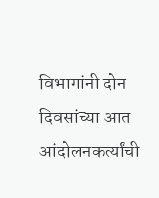विभागांनी दोन दिवसांच्या आत आंदोलनकर्त्यांची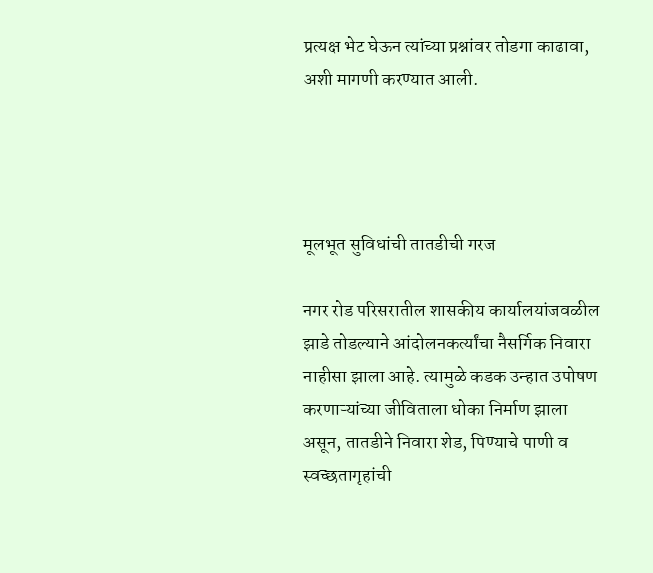प्रत्यक्ष भेट घेऊन त्यांच्या प्रश्नांवर तोडगा काढावा, अशी मागणी करण्यात आली.




मूलभूत सुविधांची तातडीची गरज

नगर रोड परिसरातील शासकीय कार्यालयांजवळील झाडे तोडल्याने आंदोलनकर्त्यांचा नैसर्गिक निवारा नाहीसा झाला आहे. त्यामुळे कडक उन्हात उपोषण करणाऱ्यांच्या जीविताला धोका निर्माण झाला असून, तातडीने निवारा शेड, पिण्याचे पाणी व स्वच्छतागृहांची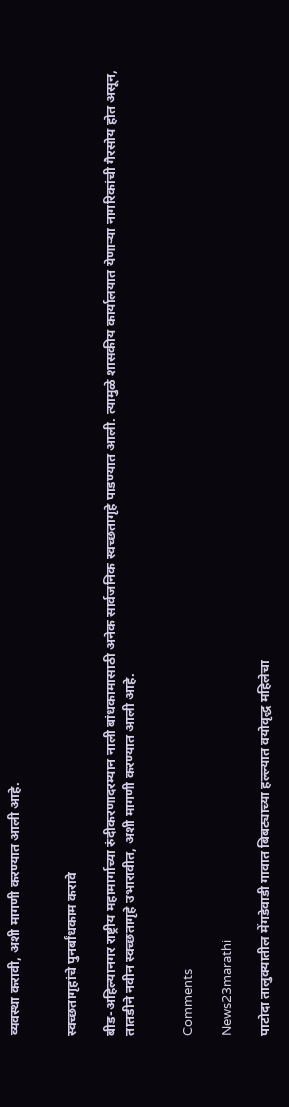व्यवस्था करावी, अशी मागणी करण्यात आली आहे.


स्वच्छतागृहांचे पुनर्बांधकाम करावे

बीड-अहिल्यानगर राष्ट्रीय महामार्गाच्या रुंदीकरणादरम्यान नाली बांधकामासाठी अनेक सार्वजनिक स्वच्छतागृहे पाडण्यात आली. त्यामुळे शासकीय कार्यालयात येणाऱ्या नागरिकांची गैरसोय होत असून, तातडीने नवीन स्वच्छतागृहे उभारावीत, अशी मागणी करण्यात आली आहे.


Comments

News23marathi

पाटोदा तालुक्यातील मेंगडेवाडी गावात बिबट्याच्या हल्ल्यात वयोवृद्ध महिलेचा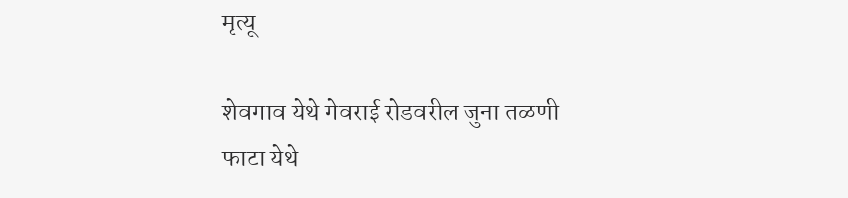मृत्यू

शेवगाव येथे गेवराई रोडवरील जुना तळणी फाटा येथे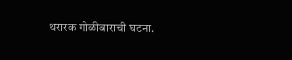थरारक गोळीबाराची घटना.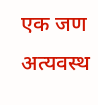एक जण अत्यवस्थ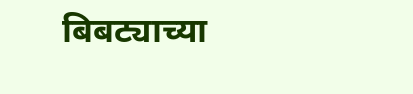बिबट्याच्या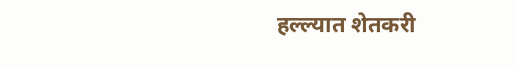हल्ल्यात शेतकरी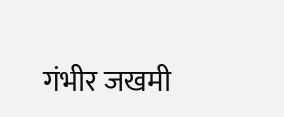गंभीर जखमी